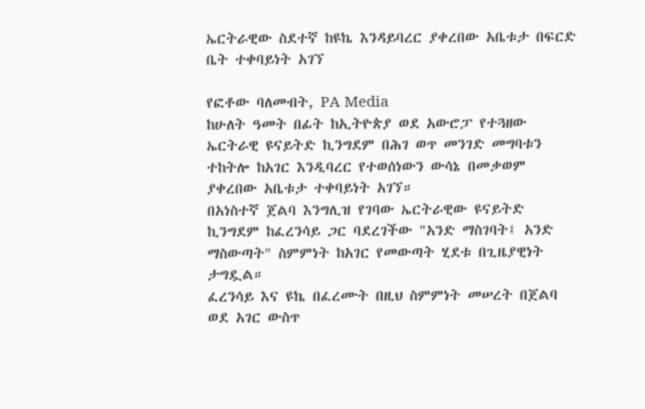ኤርትራዊው ስደተኛ ከዩኬ እንዳይባረር ያቀረበው አቤቱታ በፍርድ ቤት ተቀባይነት አገኘ

የፎቶው ባለመብት, PA Media
ከሁለት ዓመት በፊት ከኢትዮጵያ ወደ አውሮፓ የተጓዘው ኤርትራዊ ዩናይትድ ኪንግደም በሕገ ወጥ መንገድ መግባቱን ተከትሎ ከአገር እንዲባረር የተወሰነውን ውሳኔ በመቃወም ያቀረበው አቤቱታ ተቀባይነት አገኘ።
በአነስተኛ ጀልባ እንግሊዝ የገባው ኤርትራዊው ዩናይትድ ኪንግደም ከፈረንሳይ ጋር ባደረገችው "አንድ ማስገባት፤ አንድ ማስውጣት" ስምምነት ከአገር የመውጣት ሂደቱ በጊዜያዊነት ታግዷል።
ፈረንሳይ እና ዩኬ በፈረሙት በዚህ ስምምነት መሠረት በጀልባ ወደ አገር ውስጥ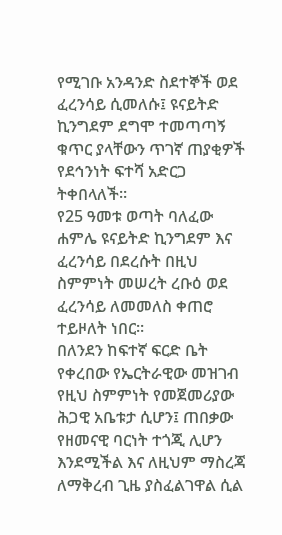የሚገቡ አንዳንድ ስደተኞች ወደ ፈረንሳይ ሲመለሱ፤ ዩናይትድ ኪንግደም ደግሞ ተመጣጣኝ ቁጥር ያላቸውን ጥገኛ ጠያቂዎች የደኅንነት ፍተሻ አድርጋ ትቀበላለች።
የ25 ዓመቱ ወጣት ባለፈው ሐምሌ ዩናይትድ ኪንግደም እና ፈረንሳይ በደረሱት በዚህ ስምምነት መሠረት ረቡዕ ወደ ፈረንሳይ ለመመለስ ቀጠሮ ተይዞለት ነበር።
በለንደን ከፍተኛ ፍርድ ቤት የቀረበው የኤርትራዊው መዝገብ የዚህ ስምምነት የመጀመሪያው ሕጋዊ አቤቱታ ሲሆን፤ ጠበቃው የዘመናዊ ባርነት ተጎጂ ሊሆን እንደሚችል እና ለዚህም ማስረጃ ለማቅረብ ጊዜ ያስፈልገዋል ሲል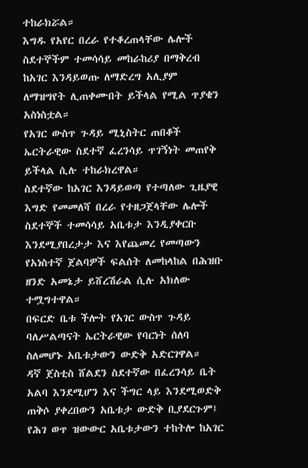ተከራክሯል።
እግዱ የአየር በረራ የተቆረጠላቸው ሌሎች ስደተኞችም ተመሳሳይ መከራከሪያ በማቅረብ ከአገር እንዳይወጡ ለማድረግ አሊያም ለማዝግየት ሊጠቀሙበት ይችላል የሚል ጥያቄን አስነስቷል።
የአገር ውስጥ ጉዳይ ሚኒስትር ጠበቆች ኤርትራዊው ስደተኛ ፈረንሳይ ጥገኝነት መጠየቅ ይችላል ሲሉ ተከራክረዋል።
ስደተኛው ከአገር እንዳይወጣ የተጣለው ጊዜያዊ እግድ የመመለሻ በረራ የተዘጋጀላቸው ሌሎች ስደተኞች ተመሳሳይ አቤቱታ እንዲያቀርቡ እንደሚያበረታታ እና እየጨመረ የመጣውን የአነስተኛ ጀልባዎች ፍልሰት ለመከላከል በሕዝቡ ዘንድ አመኔታ ይሸረሽራል ሲሉ አክለው ተሟግተዋል።
በፍርድ ቤቱ ችሎት የአገር ውስጥ ጉዳይ ባለሥልጣናት ኤርትራዊው የባርነት ሰለባ ስለመሆኑ አቤቱታውን ውድቅ አድርገዋል።
ዳኛ ጀስቲስ ሸልደን ስደተኛው በፈረንሳይ ቤት አልባ እንደሚሆን እና ችግር ላይ እንደሚወድቅ ጠቅሶ ያቀረበውን አቤቱታ ውድቅ ቢያደርጉም፤ የሕገ ወጥ ዝውውር አቤቱታውን ተከትሎ ከአገር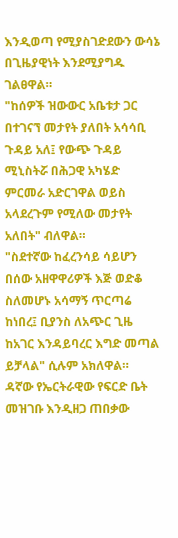እንዲወጣ የሚያስገድደውን ውሳኔ በጊዜያዊነት እንደሚያግዱ ገልፀዋል።
"ከሰዎች ዝውውር አቤቱታ ጋር በተገናኘ መታየት ያለበት አሳሳቢ ጉዳይ አለ፤ የውጭ ጉዳይ ሚኒስትሯ በሕጋዊ አካሄድ ምርመራ አድርገዋል ወይስ አላደረጉም የሚለው መታየት አለበት" ብለዋል።
"ስደተኛው ከፈረንሳይ ሳይሆን በሰው አዘዋዋሪዎች እጅ ወድቆ ስለመሆኑ አሳማኝ ጥርጣሬ ከነበረ፤ ቢያንስ ለአጭር ጊዜ ከአገር እንዳይባረር እግድ መጣል ይቻላል" ሲሉም አክለዋል።
ዳኛው የኤርትራዊው የፍርድ ቤት መዝገቡ እንዲዘጋ ጠበቃው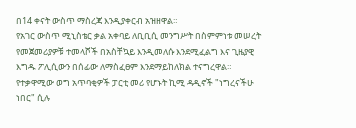በ14 ቀናት ውስጥ ማስረጃ እንዲያቀርብ አዝዘዋል።
የአገር ውስጥ ሚኒስቴር ቃል አቀባይ ለቢቢሲ መንግሥት በስምምነቱ መሠረት የመጀመሪያዎቹ ተመላሾች በአስቸኳይ እንዲመለሱ እንደሚፈልግ እና ጊዜያዊ እግዱ ፖሊሲውን በሰፊው ለማስፈፀም እንደማይከለክል ተናግረዋል።
የተቃዋሚው ወግ አጥባቂዎች ፓርቲ መሪ የሆኑት ኪሚ ዳዲኖች "ነግረናችሁ ነበር" ሲሉ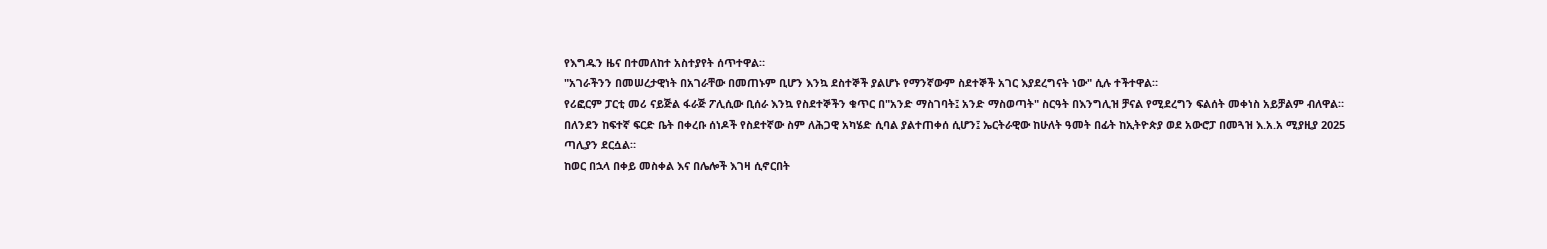የእግዱን ዜና በተመለከተ አስተያየት ሰጥተዋል።
"አገራችንን በመሠረታዊነት በአገራቸው በመጠኑም ቢሆን እንኳ ደስተኞች ያልሆኑ የማንኛውም ስደተኞች አገር እያደረግናት ነው" ሲሉ ተችተዋል።
የሪፎርም ፓርቲ መሪ ናይጅል ፋራጅ ፖሊሲው ቢሰራ እንኳ የስደተኞችን ቁጥር በ"አንድ ማስገባት፤ አንድ ማስወጣት" ስርዓት በእንግሊዝ ቻናል የሚደረግን ፍልሰት መቀነስ አይቻልም ብለዋል።
በለንደን ከፍተኛ ፍርድ ቤት በቀረቡ ሰነዶች የስደተኛው ስም ለሕጋዊ አካሄድ ሲባል ያልተጠቀሰ ሲሆን፤ ኤርትራዊው ከሁለት ዓመት በፊት ከኢትዮጵያ ወደ አውሮፓ በመጓዝ እ.አ.አ ሚያዚያ 2025 ጣሊያን ደርሷል።
ከወር በኋላ በቀይ መስቀል እና በሌሎች እገዛ ሲኖርበት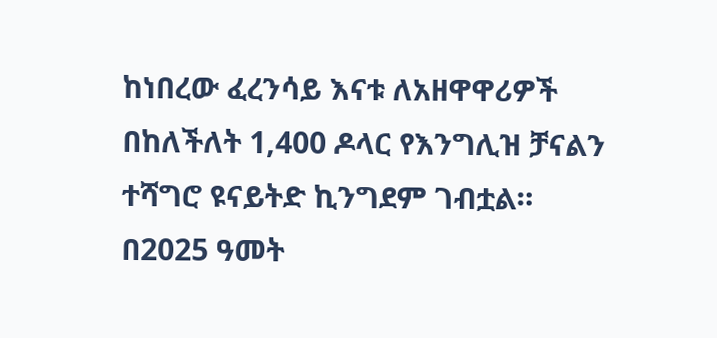ከነበረው ፈረንሳይ እናቱ ለአዘዋዋሪዎች በከለችለት 1,400 ዶላር የእንግሊዝ ቻናልን ተሻግሮ ዩናይትድ ኪንግደም ገብቷል።
በ2025 ዓመት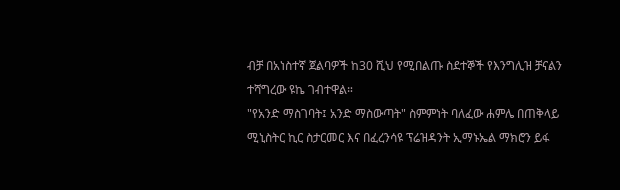ብቻ በአነስተኛ ጀልባዎች ከ30 ሺህ የሚበልጡ ስደተኞች የእንግሊዝ ቻናልን ተሻግረው ዩኬ ገብተዋል።
"የአንድ ማስገባት፤ አንድ ማስውጣት" ስምምነት ባለፈው ሐምሌ በጠቅላይ ሚኒስትር ኪር ስታርመር እና በፈረንሳዩ ፕሬዝዳንት ኢማኑኤል ማክሮን ይፋ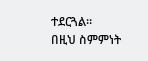ተደርጓል።
በዚህ ስምምነት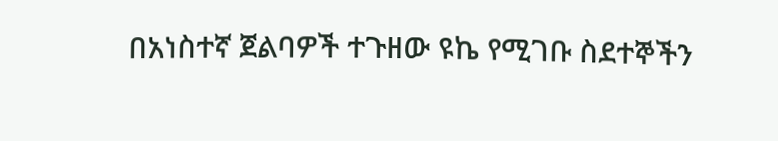በአነስተኛ ጀልባዎች ተጉዘው ዩኬ የሚገቡ ስደተኞችን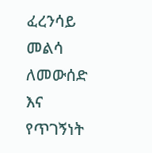ፈረንሳይ መልሳ ለመውሰድ እና የጥገኝነት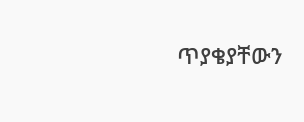ጥያቄያቸውን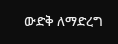ውድቅ ለማድረግ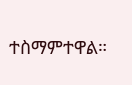ተስማምተዋል።